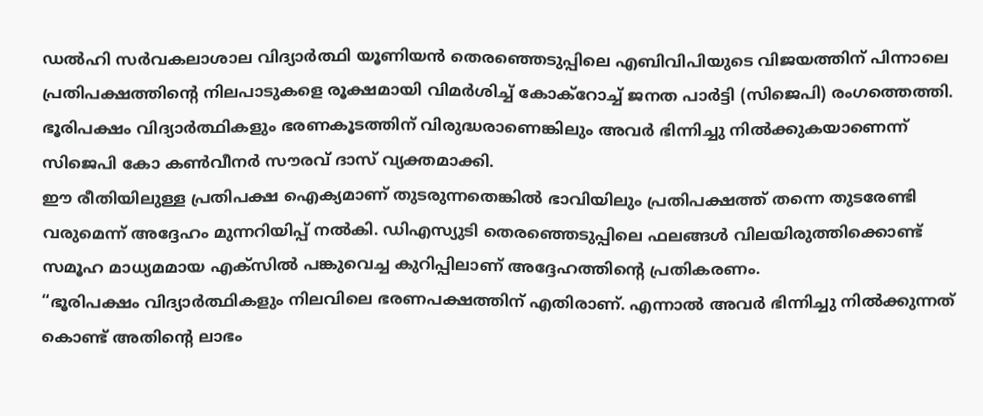ഡൽഹി സർവകലാശാല വിദ്യാർത്ഥി യൂണിയൻ തെരഞ്ഞെടുപ്പിലെ എബിവിപിയുടെ വിജയത്തിന് പിന്നാലെ പ്രതിപക്ഷത്തിന്റെ നിലപാടുകളെ രൂക്ഷമായി വിമർശിച്ച് കോക്റോച്ച് ജനത പാർട്ടി (സിജെപി) രംഗത്തെത്തി. ഭൂരിപക്ഷം വിദ്യാർത്ഥികളും ഭരണകൂടത്തിന് വിരുദ്ധരാണെങ്കിലും അവർ ഭിന്നിച്ചു നിൽക്കുകയാണെന്ന് സിജെപി കോ കൺവീനർ സൗരവ് ദാസ് വ്യക്തമാക്കി.
ഈ രീതിയിലുള്ള പ്രതിപക്ഷ ഐക്യമാണ് തുടരുന്നതെങ്കിൽ ഭാവിയിലും പ്രതിപക്ഷത്ത് തന്നെ തുടരേണ്ടി വരുമെന്ന് അദ്ദേഹം മുന്നറിയിപ്പ് നൽകി. ഡിഎസ്യുടി തെരഞ്ഞെടുപ്പിലെ ഫലങ്ങൾ വിലയിരുത്തിക്കൊണ്ട് സമൂഹ മാധ്യമമായ എക്സിൽ പങ്കുവെച്ച കുറിപ്പിലാണ് അദ്ദേഹത്തിന്റെ പ്രതികരണം.
“ഭൂരിപക്ഷം വിദ്യാർത്ഥികളും നിലവിലെ ഭരണപക്ഷത്തിന് എതിരാണ്. എന്നാൽ അവർ ഭിന്നിച്ചു നിൽക്കുന്നത് കൊണ്ട് അതിന്റെ ലാഭം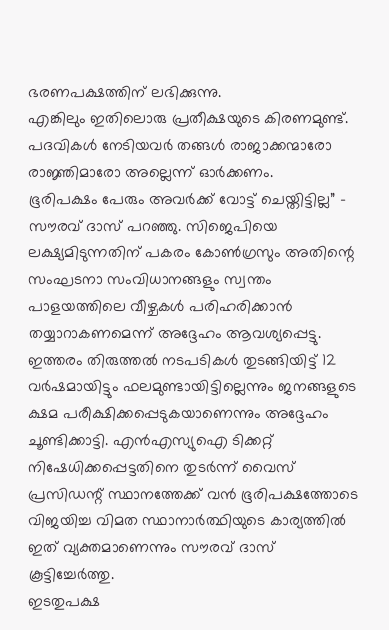ഭരണപക്ഷത്തിന് ലഭിക്കുന്നു.
എങ്കിലും ഇതിലൊരു പ്രതീക്ഷയുടെ കിരണമുണ്ട്. പദവികൾ നേടിയവർ തങ്ങൾ രാജാക്കന്മാരോ രാജ്ഞിമാരോ അല്ലെന്ന് ഓർക്കണം.
ഭൂരിപക്ഷം പേരും അവർക്ക് വോട്ട് ചെയ്തിട്ടില്ല” – സൗരവ് ദാസ് പറഞ്ഞു. സിജെപിയെ ലക്ഷ്യമിടുന്നതിന് പകരം കോൺഗ്രസും അതിന്റെ സംഘടനാ സംവിധാനങ്ങളും സ്വന്തം പാളയത്തിലെ വീഴ്ചകൾ പരിഹരിക്കാൻ തയ്യാറാകണമെന്ന് അദ്ദേഹം ആവശ്യപ്പെട്ടു.
ഇത്തരം തിരുത്തൽ നടപടികൾ തുടങ്ങിയിട്ട് 12 വർഷമായിട്ടും ഫലമുണ്ടായിട്ടില്ലെന്നും ജനങ്ങളുടെ ക്ഷമ പരീക്ഷിക്കപ്പെടുകയാണെന്നും അദ്ദേഹം ചൂണ്ടിക്കാട്ടി. എൻഎസ്യുഐ ടിക്കറ്റ് നിഷേധിക്കപ്പെട്ടതിനെ തുടർന്ന് വൈസ് പ്രസിഡന്റ് സ്ഥാനത്തേക്ക് വൻ ഭൂരിപക്ഷത്തോടെ വിജയിച്ച വിമത സ്ഥാനാർത്ഥിയുടെ കാര്യത്തിൽ ഇത് വ്യക്തമാണെന്നും സൗരവ് ദാസ് കൂട്ടിച്ചേർത്തു.
ഇടതുപക്ഷ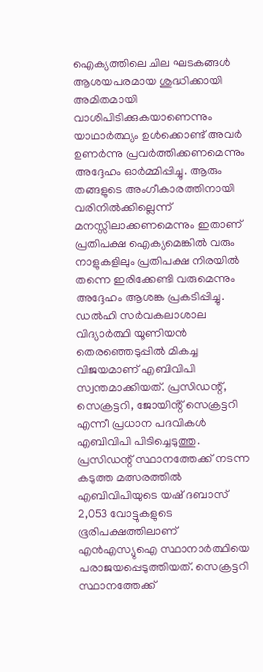ഐക്യത്തിലെ ചില ഘടകങ്ങൾ ആശയപരമായ ശുദ്ധിക്കായി അമിതമായി വാശിപിടിക്കുകയാണെന്നും യാഥാർത്ഥ്യം ഉൾക്കൊണ്ട് അവർ ഉണർന്നു പ്രവർത്തിക്കണമെന്നും അദ്ദേഹം ഓർമ്മിപ്പിച്ചു. ആരും തങ്ങളുടെ അംഗീകാരത്തിനായി വരിനിൽക്കില്ലെന്ന് മനസ്സിലാക്കണമെന്നും ഇതാണ് പ്രതിപക്ഷ ഐക്യമെങ്കിൽ വരും നാളുകളിലും പ്രതിപക്ഷ നിരയിൽ തന്നെ ഇരിക്കേണ്ടി വരുമെന്നും അദ്ദേഹം ആശങ്ക പ്രകടിപ്പിച്ചു.
ഡൽഹി സർവകലാശാല വിദ്യാർത്ഥി യൂണിയൻ തെരഞ്ഞെടുപ്പിൽ മികച്ച വിജയമാണ് എബിവിപി സ്വന്തമാക്കിയത്. പ്രസിഡന്റ്, സെക്രട്ടറി, ജോയിൻ്റ് സെക്രട്ടറി എന്നീ പ്രധാന പദവികൾ എബിവിപി പിടിച്ചെടുത്തു.
പ്രസിഡന്റ് സ്ഥാനത്തേക്ക് നടന്ന കടുത്ത മത്സരത്തിൽ എബിവിപിയുടെ യഷ് ദബാസ് 2,053 വോട്ടുകളുടെ ഭൂരിപക്ഷത്തിലാണ് എൻഎസ്യുഐ സ്ഥാനാർത്ഥിയെ പരാജയപ്പെടുത്തിയത്. സെക്രട്ടറി സ്ഥാനത്തേക്ക്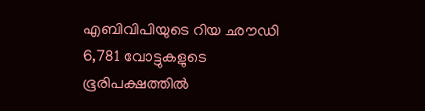എബിവിപിയുടെ റിയ ഛൗഡി 6,781 വോട്ടുകളുടെ ഭൂരിപക്ഷത്തിൽ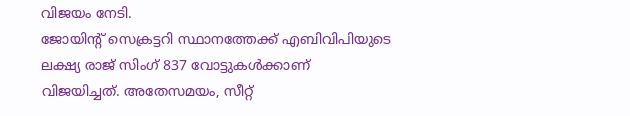വിജയം നേടി.
ജോയിൻ്റ് സെക്രട്ടറി സ്ഥാനത്തേക്ക് എബിവിപിയുടെ ലക്ഷ്യ രാജ് സിംഗ് 837 വോട്ടുകൾക്കാണ് വിജയിച്ചത്. അതേസമയം, സീറ്റ്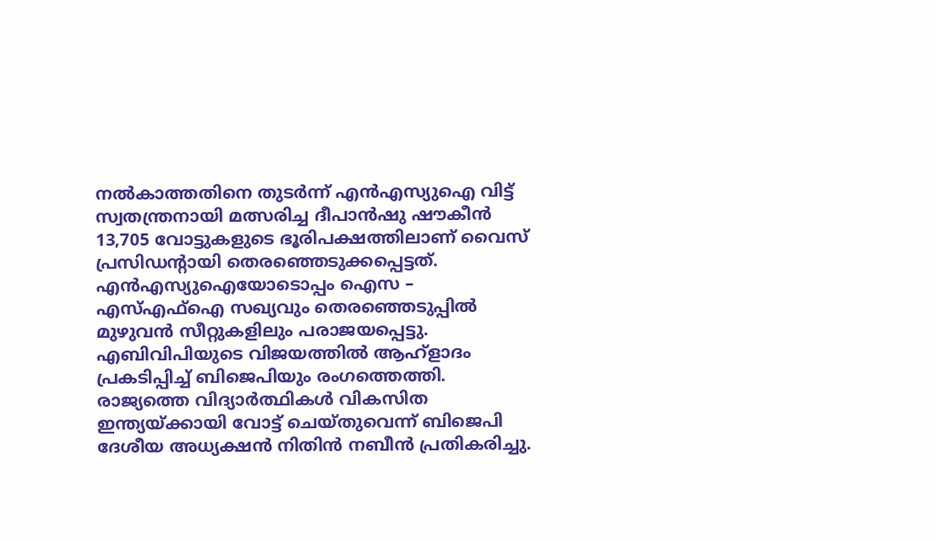നൽകാത്തതിനെ തുടർന്ന് എൻഎസ്യുഐ വിട്ട് സ്വതന്ത്രനായി മത്സരിച്ച ദീപാൻഷു ഷൗകീൻ 13,705 വോട്ടുകളുടെ ഭൂരിപക്ഷത്തിലാണ് വൈസ് പ്രസിഡൻ്റായി തെരഞ്ഞെടുക്കപ്പെട്ടത്.
എൻഎസ്യുഐയോടൊപ്പം ഐസ – എസ്എഫ്ഐ സഖ്യവും തെരഞ്ഞെടുപ്പിൽ മുഴുവൻ സീറ്റുകളിലും പരാജയപ്പെട്ടു. എബിവിപിയുടെ വിജയത്തിൽ ആഹ്ളാദം പ്രകടിപ്പിച്ച് ബിജെപിയും രംഗത്തെത്തി.
രാജ്യത്തെ വിദ്യാർത്ഥികൾ വികസിത ഇന്ത്യയ്ക്കായി വോട്ട് ചെയ്തുവെന്ന് ബിജെപി ദേശീയ അധ്യക്ഷൻ നിതിൻ നബീൻ പ്രതികരിച്ചു.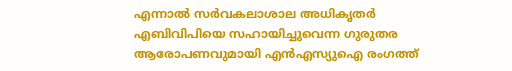എന്നാൽ സർവകലാശാല അധികൃതർ എബിവിപിയെ സഹായിച്ചുവെന്ന ഗുരുതര ആരോപണവുമായി എൻഎസ്യുഐ രംഗത്ത്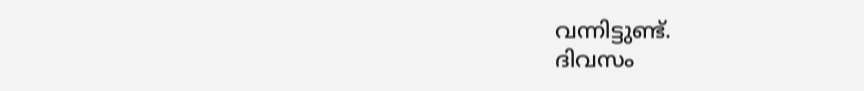വന്നിട്ടുണ്ട്.
ദിവസം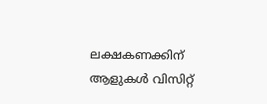ലക്ഷകണക്കിന് ആളുകൾ വിസിറ്റ്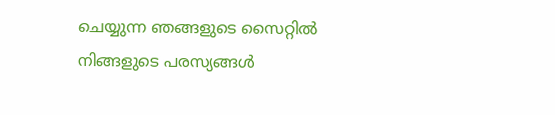ചെയ്യുന്ന ഞങ്ങളുടെ സൈറ്റിൽ നിങ്ങളുടെ പരസ്യങ്ങൾ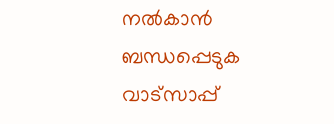നൽകാൻ ബന്ധപ്പെടുക വാട്സാപ്പ്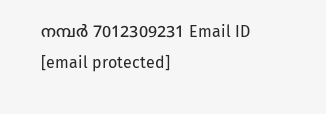നമ്പർ 7012309231 Email ID [email protected]